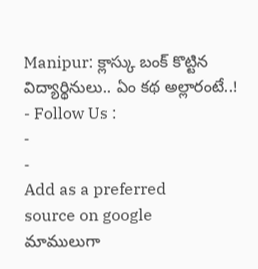Manipur: క్లాస్కు బంక్ కొట్టిన విద్యార్థినులు.. ఏం కథ అల్లారంటే..!
- Follow Us :
-
-
Add as a preferred
source on google
మాములుగా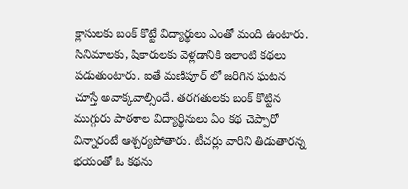క్లాసులకు బంక్ కొట్టే విద్యార్థులు ఎంతో మంది ఉంటారు. సినిమాలకు, షికారులకు వెళ్లడానికి ఇలాంటి కథలు పడుతుంటారు. ఐతే మణిపూర్ లో జరిగిన ఘటన చూస్తే అవాక్కవాల్సిందే. తరగతులకు బంక్ కొట్టిన ముగ్గురు పాఠశాల విద్యార్థినులు ఏం కథ చెప్పారో విన్నారంటే ఆశ్చర్యపోతారు. టీచర్లు వారిని తిడుతారన్న భయంతో ఓ కథను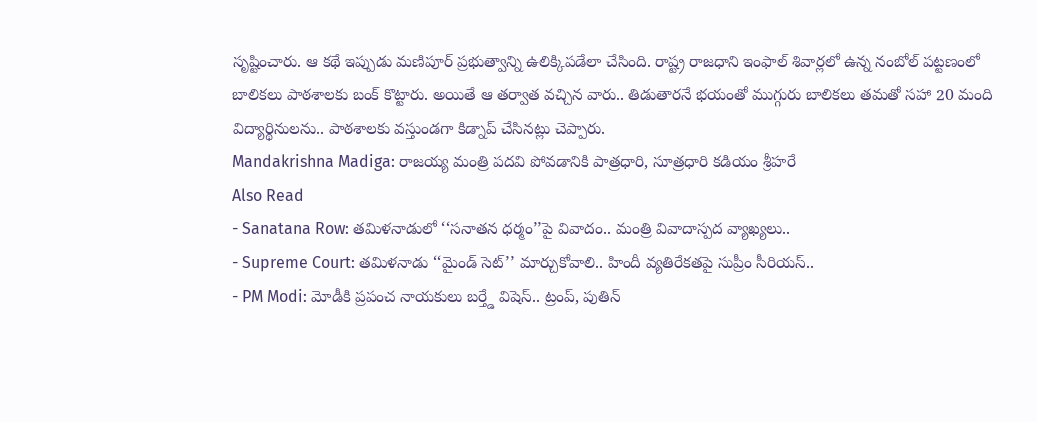సృష్టించారు. ఆ కథే ఇప్పుడు మణిపూర్ ప్రభుత్వాన్ని ఉలిక్కిపడేలా చేసింది. రాష్ట్ర రాజధాని ఇంఫాల్ శివార్లలో ఉన్న నంబోల్ పట్టణంలో బాలికలు పాఠశాలకు బంక్ కొట్టారు. అయితే ఆ తర్వాత వచ్చిన వారు.. తిడుతారనే భయంతో ముగ్గురు బాలికలు తమతో సహా 20 మంది విద్యార్థినులను.. పాఠశాలకు వస్తుండగా కిడ్నాప్ చేసినట్లు చెప్పారు.
Mandakrishna Madiga: రాజయ్య మంత్రి పదవి పోవడానికి పాత్రధారి, సూత్రధారి కడియం శ్రీహరే
Also Read
- Sanatana Row: తమిళనాడులో ‘‘సనాతన ధర్మం’’పై వివాదం.. మంత్రి వివాదాస్పద వ్యాఖ్యలు..
- Supreme Court: తమిళనాడు ‘‘మైండ్ సెట్’’ మార్చుకోవాలి.. హిందీ వ్యతిరేకతపై సుప్రీం సీరియస్..
- PM Modi: మోడీకి ప్రపంచ నాయకులు బర్త్డే విషెస్.. ట్రంప్, పుతిన్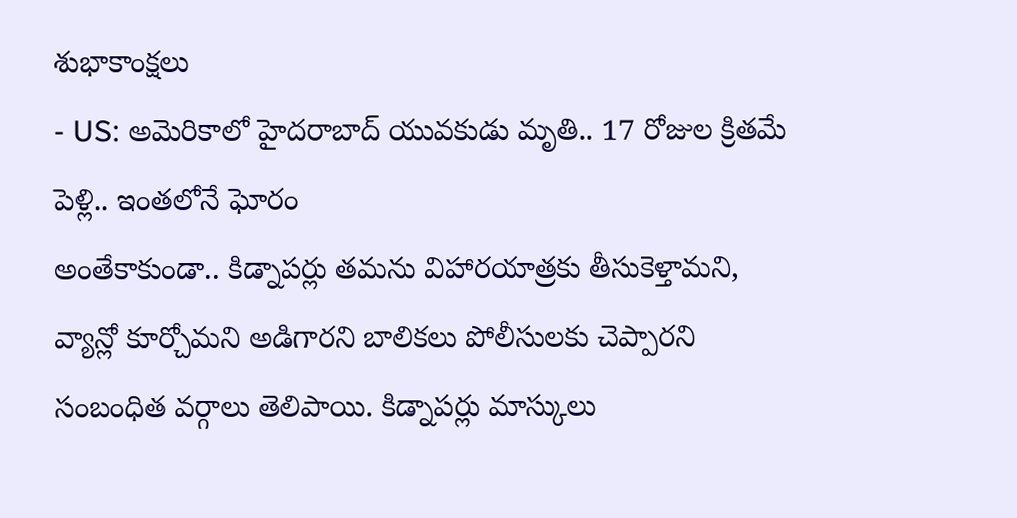శుభాకాంక్షలు
- US: అమెరికాలో హైదరాబాద్ యువకుడు మృతి.. 17 రోజుల క్రితమే పెళ్లి.. ఇంతలోనే ఘోరం
అంతేకాకుండా.. కిడ్నాపర్లు తమను విహారయాత్రకు తీసుకెళ్తామని, వ్యాన్లో కూర్చోమని అడిగారని బాలికలు పోలీసులకు చెప్పారని సంబంధిత వర్గాలు తెలిపాయి. కిడ్నాపర్లు మాస్కులు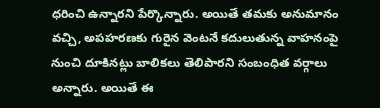ధరించి ఉన్నారని పేర్కొన్నారు. అయితే తమకు అనుమానం వచ్చి, అపహరణకు గురైన వెంటనే కదులుతున్న వాహనంపై నుంచి దూకినట్లు బాలికలు తెలిపారని సంబంధిత వర్గాలు అన్నారు. అయితే ఈ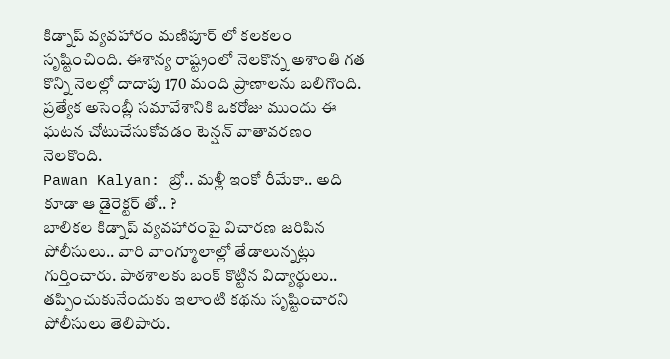కిడ్నాప్ వ్యవహారం మణిపూర్ లో కలకలం సృష్టించింది. ఈశాన్య రాష్ట్రంలో నెలకొన్న అశాంతి గత కొన్ని నెలల్లో దాదాపు 170 మంది ప్రాణాలను బలిగొంది. ప్రత్యేక అసెంబ్లీ సమావేశానికి ఒకరోజు ముందు ఈ ఘటన చోటుచేసుకోవడం టెన్షన్ వాతావరణం నెలకొంది.
Pawan Kalyan: బ్రో.. మళ్లీ ఇంకో రీమేకా.. అది కూడా ఆ డైరెక్టర్ తో.. ?
బాలికల కిడ్నాప్ వ్యవహారంపై విచారణ జరిపిన పోలీసులు.. వారి వాంగ్మూలాల్లో తేడాలున్నట్లు గుర్తించారు. పాఠశాలకు బంక్ కొట్టిన విద్యార్థులు.. తప్పించుకునేందుకు ఇలాంటి కథను సృష్టించారని పోలీసులు తెలిపారు.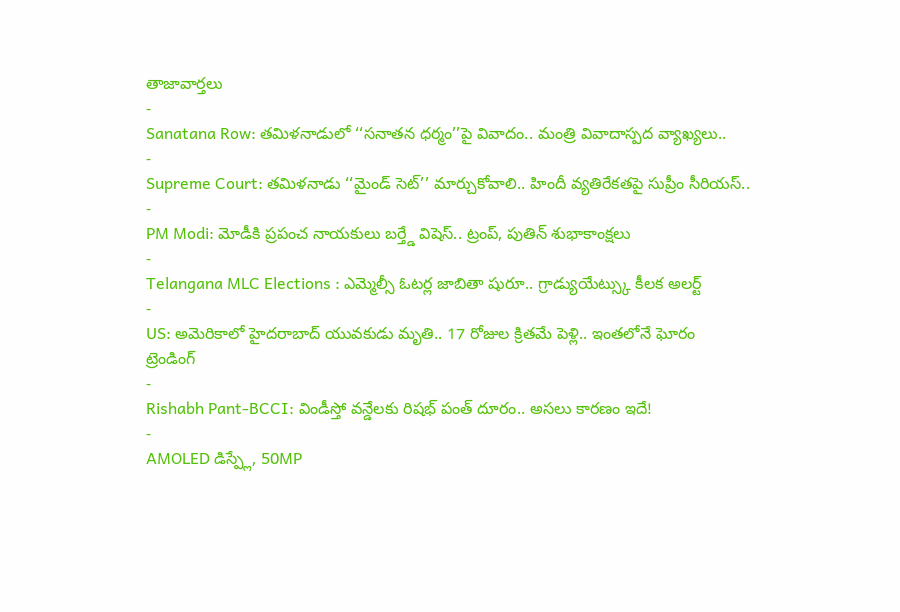తాజావార్తలు
-
Sanatana Row: తమిళనాడులో ‘‘సనాతన ధర్మం’’పై వివాదం.. మంత్రి వివాదాస్పద వ్యాఖ్యలు..
-
Supreme Court: తమిళనాడు ‘‘మైండ్ సెట్’’ మార్చుకోవాలి.. హిందీ వ్యతిరేకతపై సుప్రీం సీరియస్..
-
PM Modi: మోడీకి ప్రపంచ నాయకులు బర్త్డే విషెస్.. ట్రంప్, పుతిన్ శుభాకాంక్షలు
-
Telangana MLC Elections : ఎమ్మెల్సీ ఓటర్ల జాబితా షురూ.. గ్రాడ్యుయేట్స్కు కీలక అలర్ట్
-
US: అమెరికాలో హైదరాబాద్ యువకుడు మృతి.. 17 రోజుల క్రితమే పెళ్లి.. ఇంతలోనే ఘోరం
ట్రెండింగ్
-
Rishabh Pant-BCCI: విండీస్తో వన్డేలకు రిషభ్ పంత్ దూరం.. అసలు కారణం ఇదే!
-
AMOLED డిస్ప్లే, 50MP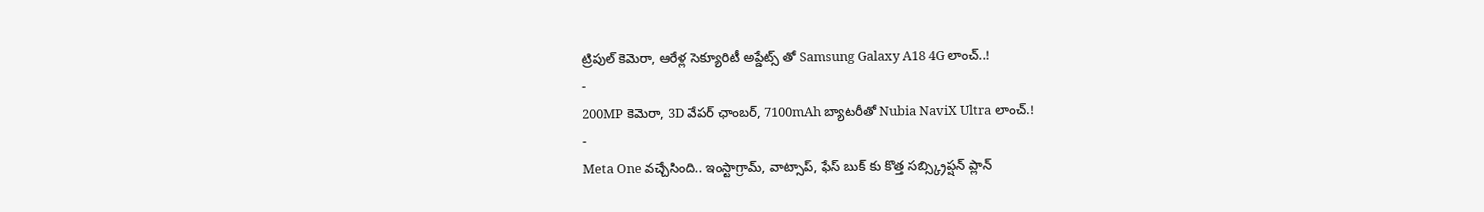ట్రిపుల్ కెమెరా, ఆరేళ్ల సెక్యూరిటీ అప్డేట్స్ తో Samsung Galaxy A18 4G లాంచ్..!
-
200MP కెమెరా, 3D వేపర్ ఛాంబర్, 7100mAh బ్యాటరీతో Nubia NaviX Ultra లాంచ్.!
-
Meta One వచ్చేసింది.. ఇంస్టాగ్రామ్, వాట్సాప్, ఫేస్ బుక్ కు కొత్త సబ్స్క్రిప్షన్ ప్లాన్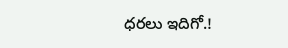ధరలు ఇదిగో.!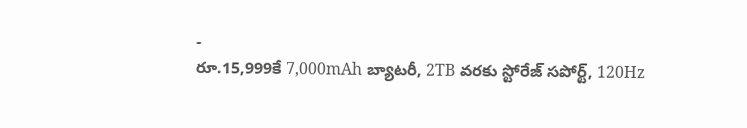-
రూ.15,999కే 7,000mAh బ్యాటరీ, 2TB వరకు స్టోరేజ్ సపోర్ట్, 120Hz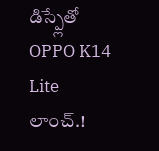డిస్ప్లేతో OPPO K14 Lite లాంచ్.!